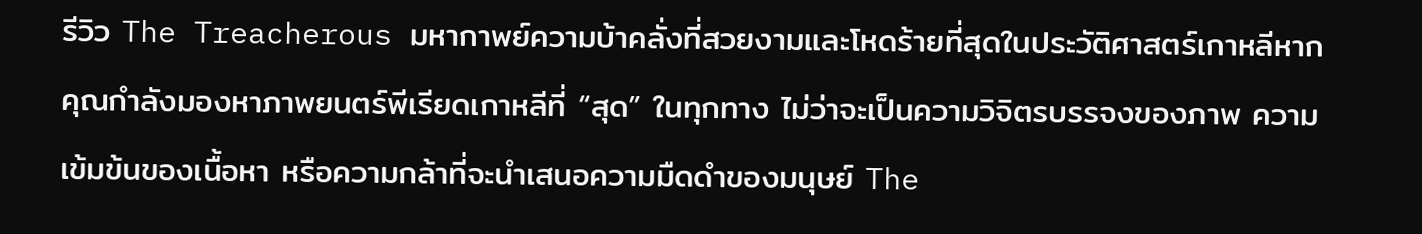รีวิว The Treacherous มหากาพย์ความบ้าคลั่งที่สวยงามและโหดร้ายที่สุดในประวัติศาสตร์เกาหลีหากคุณกำลังมองหาภาพยนตร์พีเรียดเกาหลีที่ “สุด” ในทุกทาง ไม่ว่าจะเป็นความวิจิตรบรรจงของภาพ ความเข้มข้นของเนื้อหา หรือความกล้าที่จะนำเสนอความมืดดำของมนุษย์ The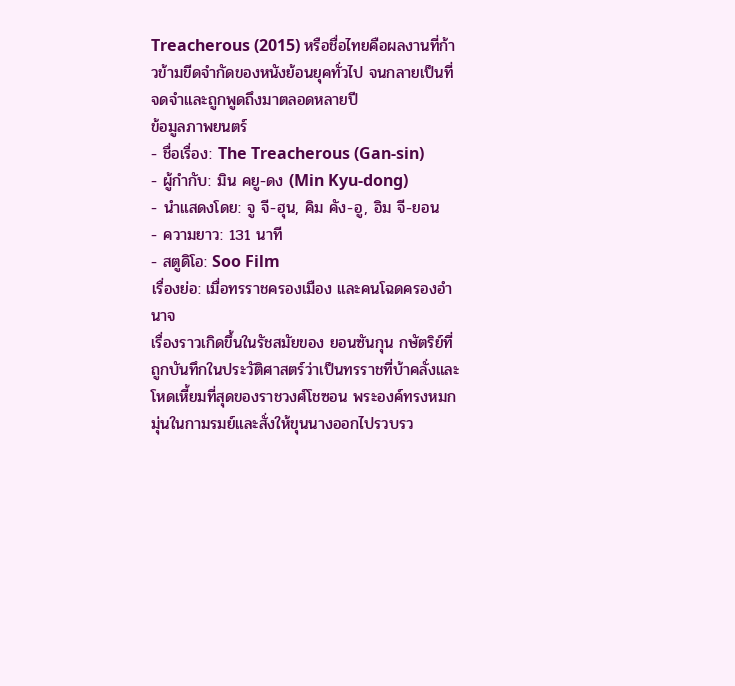Treacherous (2015) หรือชื่อไทยคือผลงานที่ก้าวข้ามขีดจำกัดของหนังย้อนยุคทั่วไป จนกลายเป็นที่จดจำและถูกพูดถึงมาตลอดหลายปี
ข้อมูลภาพยนตร์
- ชื่อเรื่อง: The Treacherous (Gan-sin)
- ผู้กำกับ: มิน คยู-ดง (Min Kyu-dong)
- นำแสดงโดย: จู จี-ฮุน, คิม คัง-อู, อิม จี-ยอน
- ความยาว: 131 นาที
- สตูดิโอ: Soo Film
เรื่องย่อ: เมื่อทรราชครองเมือง และคนโฉดครองอำนาจ
เรื่องราวเกิดขึ้นในรัชสมัยของ ยอนซันกุน กษัตริย์ที่ถูกบันทึกในประวัติศาสตร์ว่าเป็นทรราชที่บ้าคลั่งและโหดเหี้ยมที่สุดของราชวงศ์โชซอน พระองค์ทรงหมกมุ่นในกามรมย์และสั่งให้ขุนนางออกไปรวบรว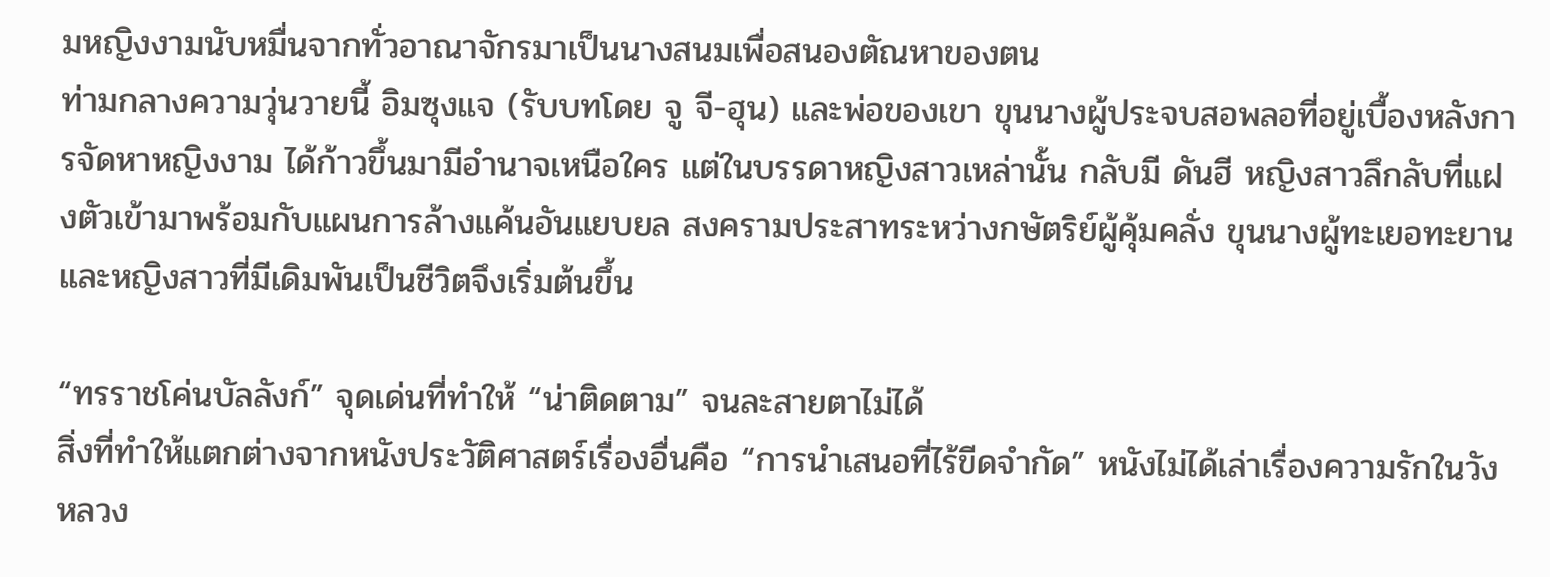มหญิงงามนับหมื่นจากทั่วอาณาจักรมาเป็นนางสนมเพื่อสนองตัณหาของตน
ท่ามกลางความวุ่นวายนี้ อิมซุงแจ (รับบทโดย จู จี-ฮุน) และพ่อของเขา ขุนนางผู้ประจบสอพลอที่อยู่เบื้องหลังการจัดหาหญิงงาม ได้ก้าวขึ้นมามีอำนาจเหนือใคร แต่ในบรรดาหญิงสาวเหล่านั้น กลับมี ดันฮี หญิงสาวลึกลับที่แฝงตัวเข้ามาพร้อมกับแผนการล้างแค้นอันแยบยล สงครามประสาทระหว่างกษัตริย์ผู้คุ้มคลั่ง ขุนนางผู้ทะเยอทะยาน และหญิงสาวที่มีเดิมพันเป็นชีวิตจึงเริ่มต้นขึ้น

“ทรราชโค่นบัลลังก์” จุดเด่นที่ทำให้ “น่าติดตาม” จนละสายตาไม่ได้
สิ่งที่ทำให้แตกต่างจากหนังประวัติศาสตร์เรื่องอื่นคือ “การนำเสนอที่ไร้ขีดจำกัด” หนังไม่ได้เล่าเรื่องความรักในวังหลวง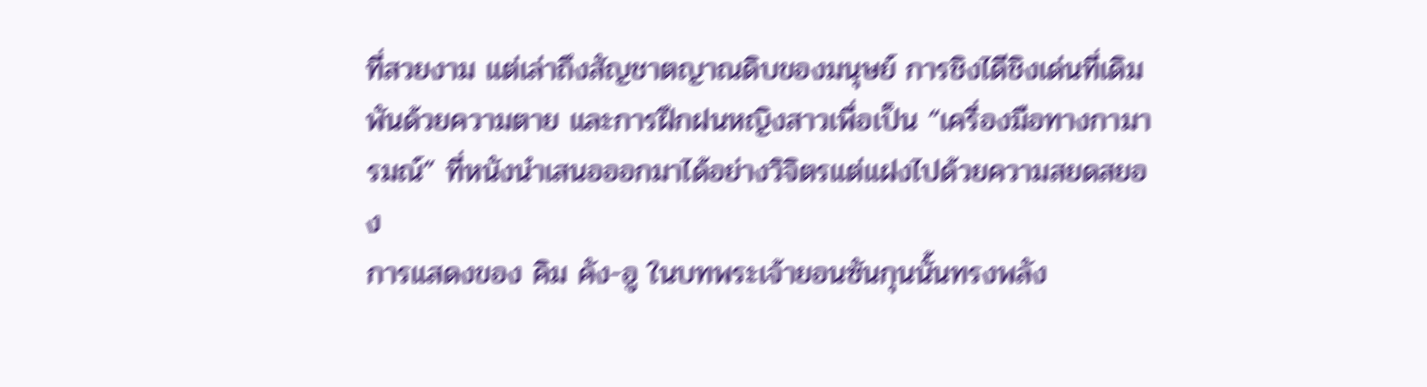ที่สวยงาม แต่เล่าถึงสัญชาตญาณดิบของมนุษย์ การชิงไดีชิงเด่นที่เดิมพันด้วยความตาย และการฝึกฝนหญิงสาวเพื่อเป็น “เครื่องมือทางกามารมณ์” ที่หนังนำเสนอออกมาได้อย่างวิจิตรแต่แฝงไปด้วยความสยดสยอง
การแสดงของ คิม คัง-อู ในบทพระเจ้ายอนซันกุนนั้นทรงพลัง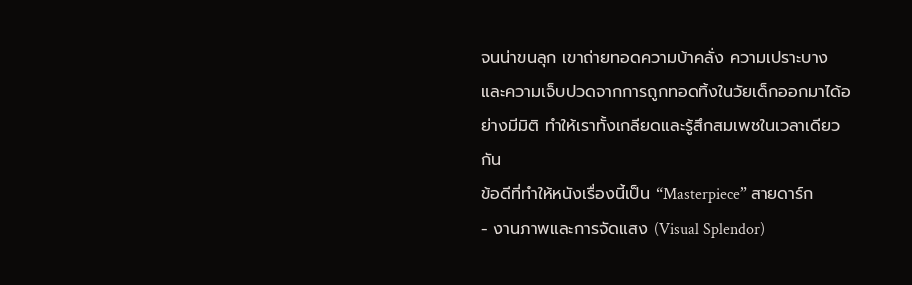จนน่าขนลุก เขาถ่ายทอดความบ้าคลั่ง ความเปราะบาง และความเจ็บปวดจากการถูกทอดทิ้งในวัยเด็กออกมาได้อย่างมีมิติ ทำให้เราทั้งเกลียดและรู้สึกสมเพชในเวลาเดียวกัน
ข้อดีที่ทำให้หนังเรื่องนี้เป็น “Masterpiece” สายดาร์ก
- งานภาพและการจัดแสง (Visual Splendor)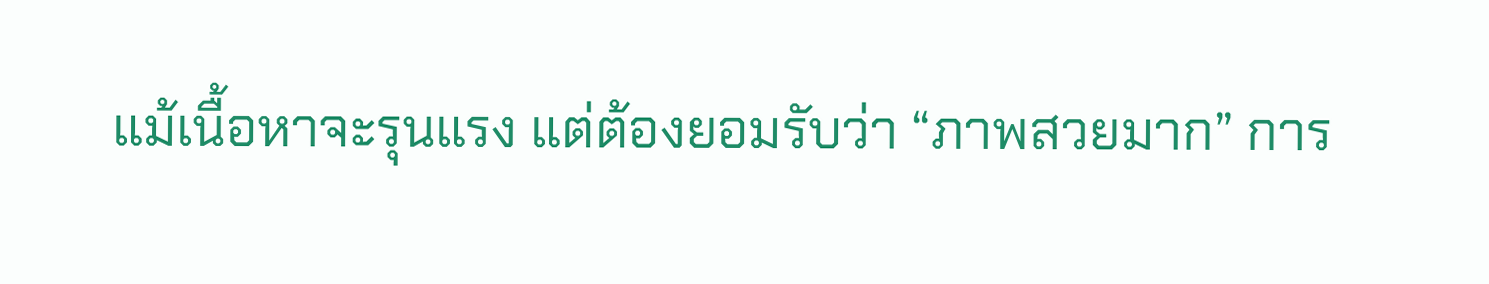แม้เนื้อหาจะรุนแรง แต่ต้องยอมรับว่า “ภาพสวยมาก” การ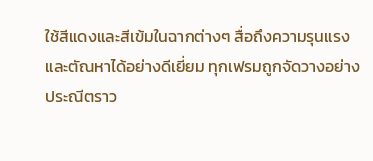ใช้สีแดงและสีเข้มในฉากต่างๆ สื่อถึงความรุนแรงและตัณหาได้อย่างดีเยี่ยม ทุกเฟรมถูกจัดวางอย่างประณีตราว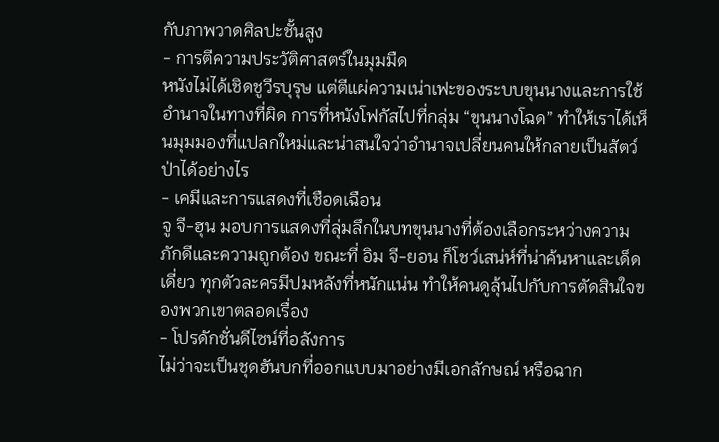กับภาพวาดศิลปะชั้นสูง
- การตีความประวัติศาสตร์ในมุมมืด
หนังไม่ได้เชิดชูวีรบุรุษ แต่ตีแผ่ความเน่าเฟะของระบบขุนนางและการใช้อำนาจในทางที่ผิด การที่หนังโฟกัสไปที่กลุ่ม “ขุนนางโฉด” ทำให้เราได้เห็นมุมมองที่แปลกใหม่และน่าสนใจว่าอำนาจเปลี่ยนคนให้กลายเป็นสัตว์ป่าได้อย่างไร
- เคมีและการแสดงที่เชือดเฉือน
จู จี-ฮุน มอบการแสดงที่ลุ่มลึกในบทขุนนางที่ต้องเลือกระหว่างความภักดีและความถูกต้อง ขณะที่ อิม จี-ยอน ก็โชว์เสน่ห์ที่น่าค้นหาและเด็ดเดี่ยว ทุกตัวละครมีปมหลังที่หนักแน่น ทำให้คนดูลุ้นไปกับการตัดสินใจของพวกเขาตลอดเรื่อง
- โปรดักชั่นดีไซน์ที่อลังการ
ไม่ว่าจะเป็นชุดฮันบกที่ออกแบบมาอย่างมีเอกลักษณ์ หรือฉาก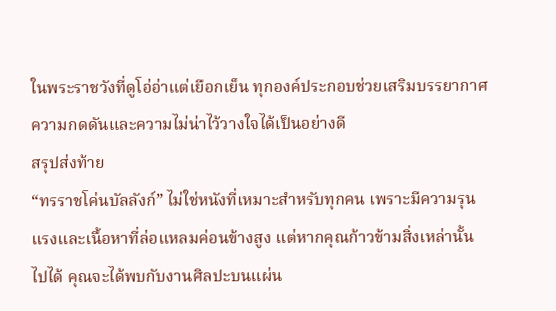ในพระราชวังที่ดูโอ่อ่าแต่เยือกเย็น ทุกองค์ประกอบช่วยเสริมบรรยากาศความกดดันและความไม่น่าไว้วางใจได้เป็นอย่างดี
สรุปส่งท้าย
“ทรราชโค่นบัลลังก์” ไม่ใช่หนังที่เหมาะสำหรับทุกคน เพราะมีความรุนแรงและเนื้อหาที่ล่อแหลมค่อนข้างสูง แต่หากคุณก้าวข้ามสิ่งเหล่านั้นไปได้ คุณจะได้พบกับงานศิลปะบนแผ่น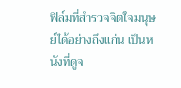ฟิล์มที่สำรวจจิตใจมนุษย์ได้อย่างถึงแก่น เป็นหนังที่ดูจ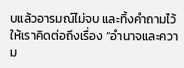บแล้วอารมณ์ไม่จบ และทิ้งคำถามไว้ให้เราคิดต่อถึงเรื่อง “อำนาจและความ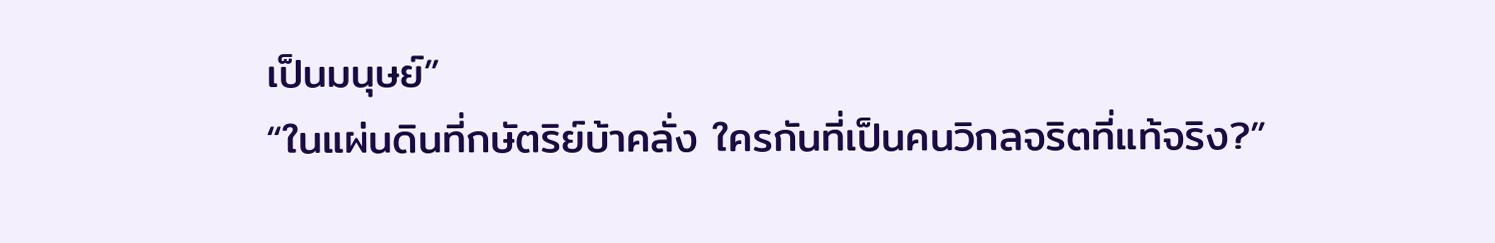เป็นมนุษย์”
“ในแผ่นดินที่กษัตริย์บ้าคลั่ง ใครกันที่เป็นคนวิกลจริตที่แท้จริง?”